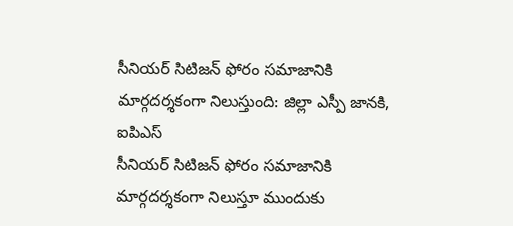సీనియర్ సిటిజన్ ఫోరం సమాజానికి మార్గదర్శకంగా నిలుస్తుంది: జిల్లా ఎస్పీ జానకి, ఐపిఎస్
సీనియర్ సిటిజన్ ఫోరం సమాజానికి మార్గదర్శకంగా నిలుస్తూ ముందుకు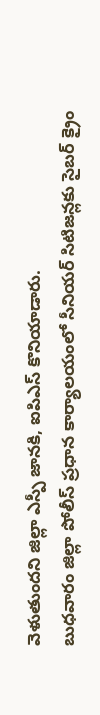వెళుతుందని జిల్లా ఎస్పీ జానకి, ఐపిఎస్ కొనియాడారు.
బుధవారం జిల్లా పోలీస్ ప్రధాన కార్యాలయంలో సీనియర్ సిటిజన్లకు సైబర్ క్రైం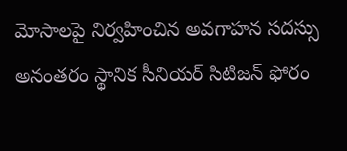మోసాలపై నిర్వహించిన అవగాహన సదస్సు అనంతరం స్థానిక సీనియర్ సిటిజన్ ఫోరం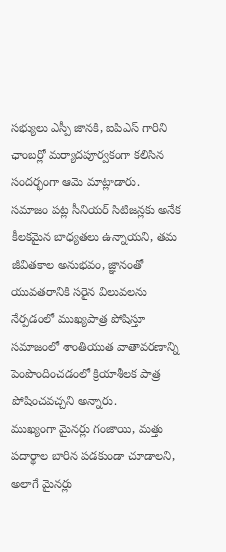సభ్యులు ఎస్పీ జానకి, ఐపిఎస్ గారిని ఛాంబర్లో మర్యాదపూర్వకంగా కలిసిన సందర్భంగా ఆమె మాట్లాడారు.
సమాజం పట్ల సీనియర్ సిటిజన్లకు అనేక కీలకమైన బాధ్యతలు ఉన్నాయని, తమ జీవితకాల అనుభవం, జ్ఞానంతో యువతరానికి సరైన విలువలను నేర్పడంలో ముఖ్యపాత్ర పోషిస్తూ సమాజంలో శాంతియుత వాతావరణాన్ని పెంపొందించడంలో క్రియాశీలక పాత్ర పోషించవచ్చని అన్నారు.
ముఖ్యంగా మైనర్లు గంజాయి, మత్తు పదార్థాల బారిన పడకుండా చూడాలని, అలాగే మైనర్లు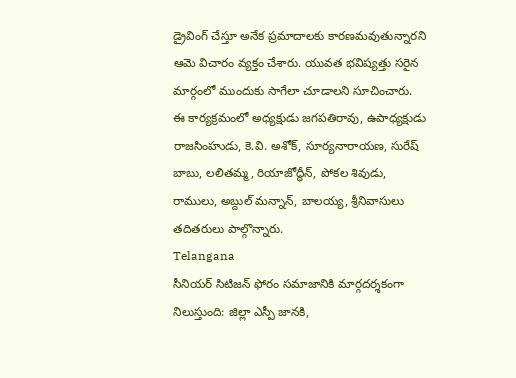డ్రైవింగ్ చేస్తూ అనేక ప్రమాదాలకు కారణమవుతున్నారని ఆమె విచారం వ్యక్తం చేశారు. యువత భవిష్యత్తు సరైన మార్గంలో ముందుకు సాగేలా చూడాలని సూచించారు.
ఈ కార్యక్రమంలో అధ్యక్షుడు జగపతిరావు, ఉపాధ్యక్షుడు రాజసింహుడు, కె.వి. అశోక్, సూర్యనారాయణ, సురేష్ బాబు, లలితమ్మ, రియాజోద్ధీన్, పోకల శివుడు, రాములు, అబ్దుల్ మన్నాన్, బాలయ్య, శ్రీనివాసులు తదితరులు పాల్గొన్నారు.
Telangana
సీనియర్ సిటిజన్ ఫోరం సమాజానికి మార్గదర్శకంగా నిలుస్తుంది: జిల్లా ఎస్పీ జానకి,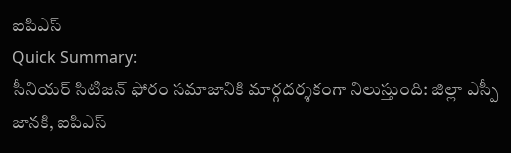ఐపిఎస్
Quick Summary:
సీనియర్ సిటిజన్ ఫోరం సమాజానికి మార్గదర్శకంగా నిలుస్తుంది: జిల్లా ఎస్పీ జానకి, ఐపిఎస్